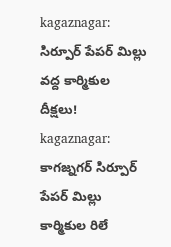kagaznagar: సిర్పూర్ పేపర్ మిల్లు వద్ద కార్మికుల దీక్షలు!
kagaznagar: కాగజ్నగర్ సిర్పూర్ పేపర్ మిల్లు కార్మికుల రిలే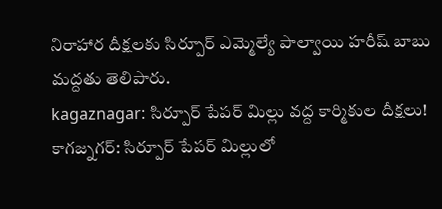నిరాహార దీక్షలకు సిర్పూర్ ఎమ్మెల్యే పాల్వాయి హరీష్ బాబు మద్దతు తెలిపారు.
kagaznagar: సిర్పూర్ పేపర్ మిల్లు వద్ద కార్మికుల దీక్షలు!
కాగజ్నగర్: సిర్పూర్ పేపర్ మిల్లులో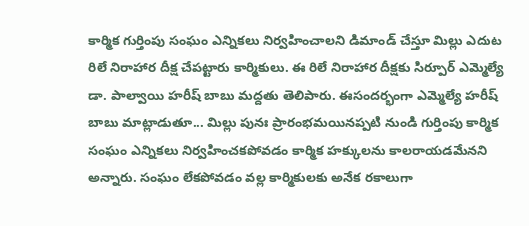కార్మిక గుర్తింపు సంఘం ఎన్నికలు నిర్వహించాలని డిమాండ్ చేస్తూ మిల్లు ఎదుట రిలే నిరాహార దీక్ష చేపట్టారు కార్మికులు. ఈ రిలే నిరాహార దీక్షకు సిర్పూర్ ఎమ్మెల్యే డా. పాల్వాయి హరీష్ బాబు మద్దతు తెలిపారు. ఈసందర్భంగా ఎమ్మెల్యే హరీష్ బాబు మాట్లాడుతూ... మిల్లు పునః ప్రారంభమయినప్పటి నుండి గుర్తింపు కార్మిక సంఘం ఎన్నికలు నిర్వహించకపోవడం కార్మిక హక్కులను కాలరాయడమేనని అన్నారు. సంఘం లేకపోవడం వల్ల కార్మికులకు అనేక రకాలుగా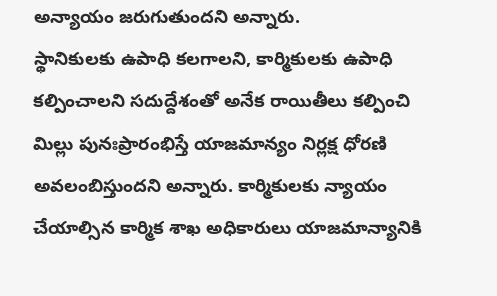అన్యాయం జరుగుతుందని అన్నారు.
స్థానికులకు ఉపాధి కలగాలని, కార్మికులకు ఉపాధి కల్పించాలని సదుద్దేశంతో అనేక రాయితీలు కల్పించి మిల్లు పునఃప్రారంభిస్తే యాజమాన్యం నిర్లక్ష ధోరణి అవలంబిస్తుందని అన్నారు. కార్మికులకు న్యాయం చేయాల్సిన కార్మిక శాఖ అధికారులు యాజమాన్యానికి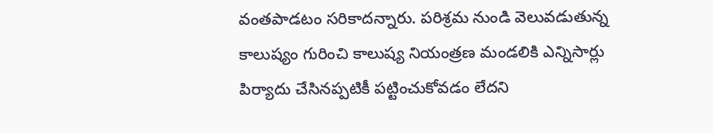వంతపాడటం సరికాదన్నారు. పరిశ్రమ నుండి వెలువడుతున్న కాలుష్యం గురించి కాలుష్య నియంత్రణ మండలికి ఎన్నిసార్లు పిర్యాదు చేసినప్పటికీ పట్టించుకోవడం లేదని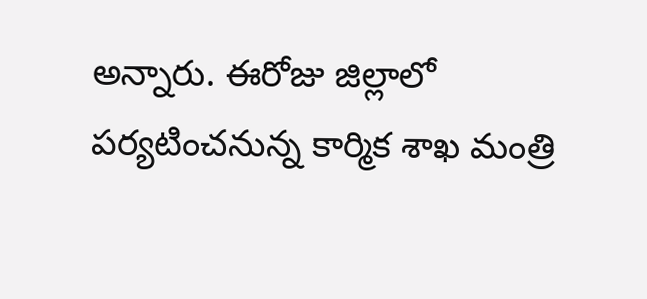అన్నారు. ఈరోజు జిల్లాలో పర్యటించనున్న కార్మిక శాఖ మంత్రి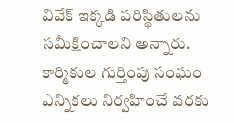వివేక్ ఇక్కడి పరిస్థితులను సమీక్షించాలని అన్నారు. కార్మికుల గుర్తింపు సంఘం ఎన్నికలు నిర్వహించే వరకు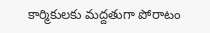కార్మికులకు మద్దతుగా పోరాటం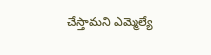చేస్తామని ఎమ్మెల్యే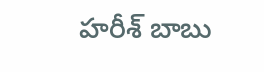హరీశ్ బాబు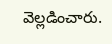వెల్లడించారు.